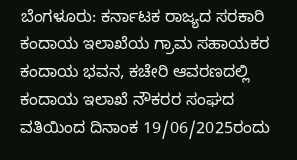ಬೆಂಗಳೂರು: ಕರ್ನಾಟಕ ರಾಜ್ಯದ ಸರಕಾರಿ ಕಂದಾಯ ಇಲಾಖೆಯ ಗ್ರಾಮ ಸಹಾಯಕರ ಕಂದಾಯ ಭವನ, ಕಚೇರಿ ಆವರಣದಲ್ಲಿ ಕಂದಾಯ ಇಲಾಖೆ ನೌಕರರ ಸಂಘದ ವತಿಯಿಂದ ದಿನಾಂಕ 19/06/2025ರಂದು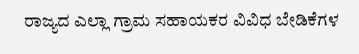ರಾಜ್ಯದ ಎಲ್ಲಾ ಗ್ರಾಮ ಸಹಾಯಕರ ವಿವಿಧ ಬೇಡಿಕೆಗಳ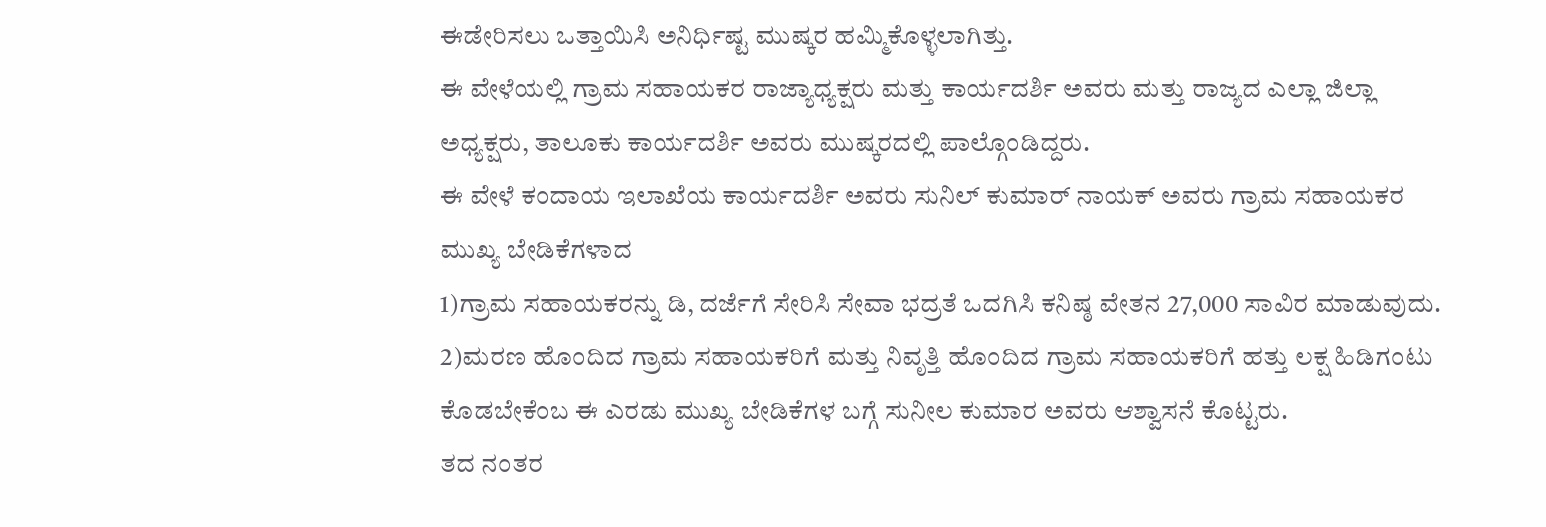ಈಡೇರಿಸಲು ಒತ್ತಾಯಿಸಿ ಅನಿರ್ಧಿಷ್ಟ ಮುಷ್ಕರ ಹಮ್ಮಿಕೊಳ್ಳಲಾಗಿತ್ತು.
ಈ ವೇಳೆಯಲ್ಲಿ ಗ್ರಾಮ ಸಹಾಯಕರ ರಾಜ್ಯಾಧ್ಯಕ್ಷರು ಮತ್ತು ಕಾರ್ಯದರ್ಶಿ ಅವರು ಮತ್ತು ರಾಜ್ಯದ ಎಲ್ಲಾ ಜಿಲ್ಲಾ ಅಧ್ಯಕ್ಷರು, ತಾಲೂಕು ಕಾರ್ಯದರ್ಶಿ ಅವರು ಮುಷ್ಕರದಲ್ಲಿ ಪಾಲ್ಗೊಂಡಿದ್ದರು.
ಈ ವೇಳೆ ಕಂದಾಯ ಇಲಾಖೆಯ ಕಾರ್ಯದರ್ಶಿ ಅವರು ಸುನಿಲ್ ಕುಮಾರ್ ನಾಯಕ್ ಅವರು ಗ್ರಾಮ ಸಹಾಯಕರ ಮುಖ್ಯ ಬೇಡಿಕೆಗಳಾದ
1)ಗ್ರಾಮ ಸಹಾಯಕರನ್ನು ಡಿ, ದರ್ಜೆಗೆ ಸೇರಿಸಿ ಸೇವಾ ಭದ್ರತೆ ಒದಗಿಸಿ ಕನಿಷ್ಠ ವೇತನ 27,000 ಸಾವಿರ ಮಾಡುವುದು.
2)ಮರಣ ಹೊಂದಿದ ಗ್ರಾಮ ಸಹಾಯಕರಿಗೆ ಮತ್ತು ನಿವೃತ್ತಿ ಹೊಂದಿದ ಗ್ರಾಮ ಸಹಾಯಕರಿಗೆ ಹತ್ತು ಲಕ್ಷ ಹಿಡಿಗಂಟು ಕೊಡಬೇಕೆಂಬ ಈ ಎರಡು ಮುಖ್ಯ ಬೇಡಿಕೆಗಳ ಬಗ್ಗೆ ಸುನೀಲ ಕುಮಾರ ಅವರು ಆಶ್ವಾಸನೆ ಕೊಟ್ಟರು.
ತದ ನಂತರ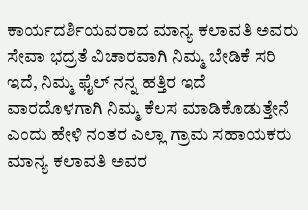ಕಾರ್ಯದರ್ಶಿಯವರಾದ ಮಾನ್ಯ ಕಲಾವತಿ ಅವರು ಸೇವಾ ಭದ್ರತೆ ವಿಚಾರವಾಗಿ ನಿಮ್ಮ ಬೇಡಿಕೆ ಸರಿ ಇದೆ, ನಿಮ್ಮ ಫೈಲ್ ನನ್ನ ಹತ್ತಿರ ಇದೆ ವಾರದೊಳಗಾಗಿ ನಿಮ್ಮ ಕೆಲಸ ಮಾಡಿಕೊಡುತ್ತೇನೆ ಎಂದು ಹೇಳಿ ನಂತರ ಎಲ್ಲಾ ಗ್ರಾಮ ಸಹಾಯಕರು ಮಾನ್ಯ ಕಲಾವತಿ ಅವರ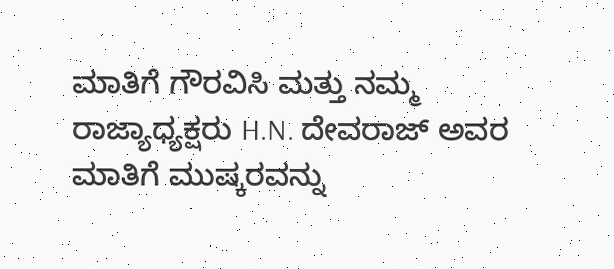ಮಾತಿಗೆ ಗೌರವಿಸಿ ಮತ್ತು ನಮ್ಮ ರಾಜ್ಯಾಧ್ಯಕ್ಷರು H.N. ದೇವರಾಜ್ ಅವರ ಮಾತಿಗೆ ಮುಷ್ಕರವನ್ನು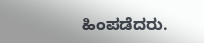ಹಿಂಪಡೆದರು.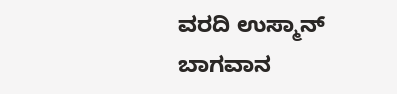ವರದಿ ಉಸ್ಮಾನ್ ಬಾಗವಾನ